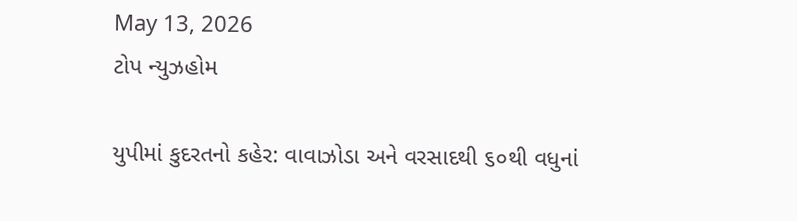May 13, 2026
ટોપ ન્યુઝહોમ

યુપીમાં કુદરતનો કહેર: વાવાઝોડા અને વરસાદથી ૬૦થી વધુનાં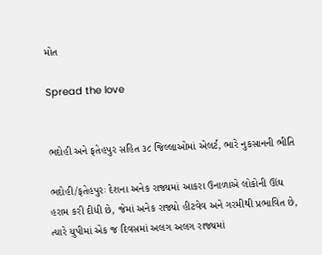મોત

Spread the love


ભદોહી અને ફતેહપુર સહિત ૩૮ જિલ્લાઓમાં એલર્ટ, ભારે નુકસાનની ભીતિ

ભદોહી/ફતેહપુરઃ દેશના અનેક રાજ્યમાં આકરા ઉનાળાએ લોકોની ઊંઘ હરામ કરી દીધી છે, જેમાં અનેક રાજ્યો હીટવેવ અને ગરમીથી પ્રભાવિત છે, ત્યારે યુપીમાં એક જ દિવસમાં અલગ અલગ રાજ્યમાં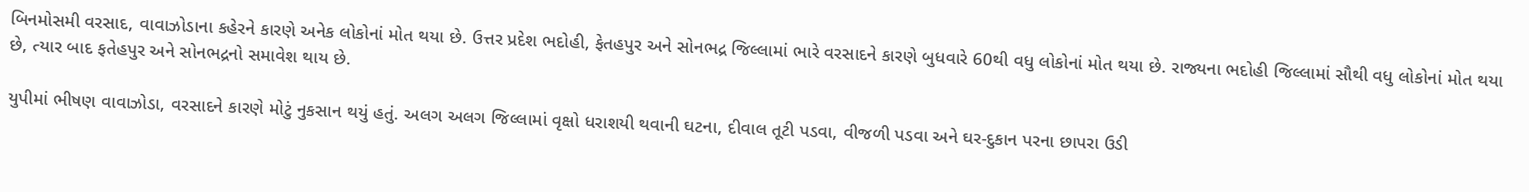બિનમોસમી વરસાદ, વાવાઝોડાના કહેરને કારણે અનેક લોકોનાં મોત થયા છે. ઉત્તર પ્રદેશ ભદોહી, ફેતહપુર અને સોનભદ્ર જિલ્લામાં ભારે વરસાદને કારણે બુધવારે 60થી વધુ લોકોનાં મોત થયા છે. રાજ્યના ભદોહી જિલ્લામાં સૌથી વધુ લોકોનાં મોત થયા છે, ત્યાર બાદ ફતેહપુર અને સોનભદ્રનો સમાવેશ થાય છે.

યુપીમાં ભીષણ વાવાઝોડા, વરસાદને કારણે મોટું નુકસાન થયું હતું. અલગ અલગ જિલ્લામાં વૃક્ષો ધરાશયી થવાની ઘટના, દીવાલ તૂટી પડવા, વીજળી પડવા અને ઘર-દુકાન પરના છાપરા ઉડી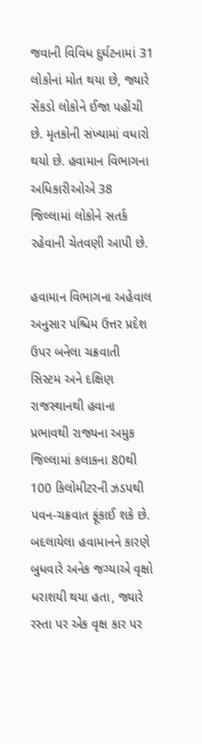જવાની વિવિધ દુર્ઘટનામાં 31 લોકોનાં મોત થયા છે, જ્યારે સેંકડો લોકોને ઈજા પહોંચી છે. મૃતકોની સંખ્યામાં વધારો થયો છે. હવામાન વિભાગના અધિકારીઓએ 38 જિલ્લામાં લોકોને સતર્ક રહેવાની ચેતવણી આપી છે.

હવામાન વિભાગના અહેવાલ અનુસાર પશ્ચિમ ઉત્તર પ્રદેશ ઉપર બનેલા ચક્રવાતી સિસ્ટમ અને દક્ષિણ રાજસ્થાનથી હવાના પ્રભાવથી રાજ્યના અમુક જિલ્લામાં કલાકના 80થી 100 કિલોમીટરની ઝડપથી પવન-ચક્રવાત ફૂંકાઈ શકે છે. બદલાયેલા હવામાનને કારણે બુધવારે અનેક જગ્યાએ વૃક્ષો ધરાશયી થયા હતા, જ્યારે રસ્તા પર એક વૃક્ષ કાર પર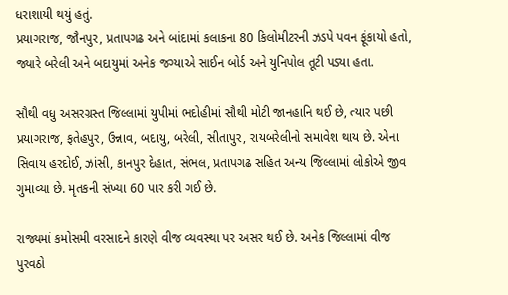ધરાશાયી થયું હતું.
પ્રયાગરાજ, જૌનપુર, પ્રતાપગઢ અને બાંદામાં કલાકના 80 કિલોમીટરની ઝડપે પવન ફૂંકાયો હતો, જ્યારે બરેલી અને બદાયુમાં અનેક જગ્યાએ સાઈન બોર્ડ અને યુનિપોલ તૂટી પડ્યા હતા.

સૌથી વધુ અસરગ્રસ્ત જિલ્લામાં યુપીમાં ભદોહીમાં સૌથી મોટી જાનહાનિ થઈ છે, ત્યાર પછી પ્રયાગરાજ, ફતેહપુર, ઉન્નાવ, બદાયુ, બરેલી, સીતાપુર, રાયબરેલીનો સમાવેશ થાય છે. એના સિવાય હરદોઈ, ઝાંસી, કાનપુર દેહાત, સંભલ, પ્રતાપગઢ સહિત અન્ય જિલ્લામાં લોકોએ જીવ ગુમાવ્યા છે. મૃતકની સંખ્યા 60 પાર કરી ગઈ છે.

રાજ્યમાં કમોસમી વરસાદને કારણે વીજ વ્યવસ્થા પર અસર થઈ છે. અનેક જિલ્લામાં વીજ પુરવઠો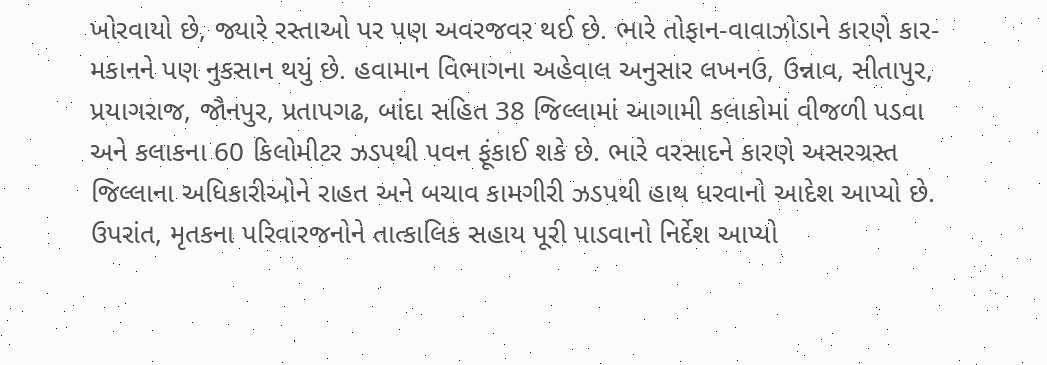ખોરવાયો છે, જ્યારે રસ્તાઓ પર પણ અવરજવર થઈ છે. ભારે તોફાન-વાવાઝોડાને કારણે કાર-મકાનને પણ નુકસાન થયું છે. હવામાન વિભાગના અહેવાલ અનુસાર લખનઉ, ઉન્નાવ, સીતાપુર, પ્રયાગરાજ, જૌનપુર, પ્રતાપગઢ, બાંદા સહિત 38 જિલ્લામાં આગામી કલાકોમાં વીજળી પડવા અને કલાકના 60 કિલોમીટર ઝડપથી પવન ફૂંકાઈ શકે છે. ભારે વરસાદને કારણે અસરગ્રસ્ત જિલ્લાના અધિકારીઓને રાહત અને બચાવ કામગીરી ઝડપથી હાથ ધરવાનો આદેશ આપ્યો છે. ઉપરાંત, મૃતકના પરિવારજનોને તાત્કાલિક સહાય પૂરી પાડવાનો નિર્દેશ આપ્યો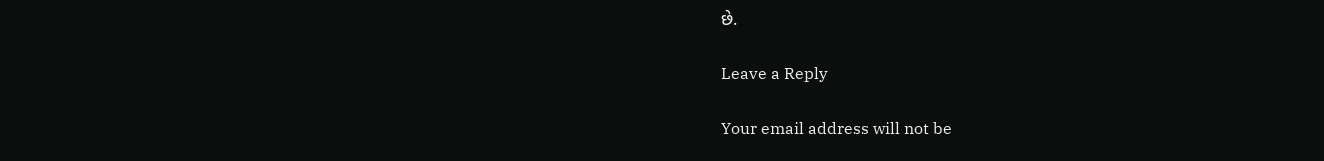છે.

Leave a Reply

Your email address will not be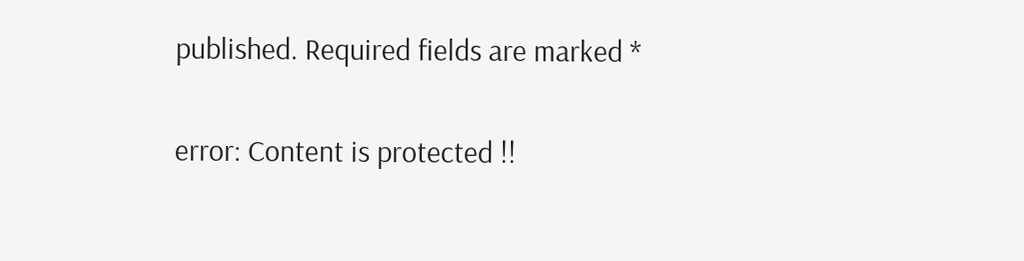published. Required fields are marked *

error: Content is protected !!